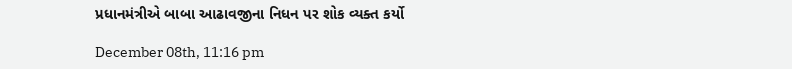પ્રધાનમંત્રીએ બાબા આઢાવજીના નિધન પર શોક વ્યક્ત કર્યો

December 08th, 11:16 pm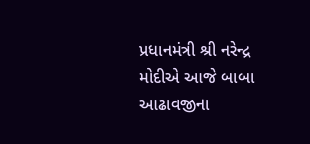પ્રધાનમંત્રી શ્રી નરેન્દ્ર મોદીએ આજે બાબા આઢાવજીના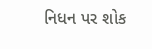નિધન પર શોક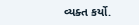વ્યક્ત કર્યો.